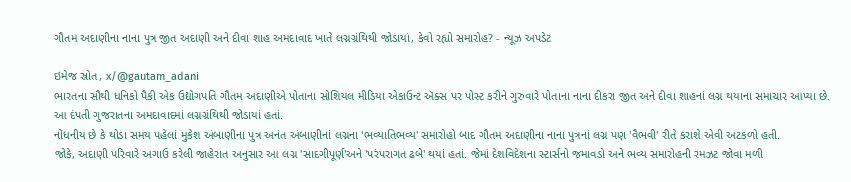ગૌતમ અદાણીના નાના પુત્ર જીત અદાણી અને દીવા શાહ અમદાવાદ ખાતે લગ્નગ્રંથિથી જોડાયાં, કેવો રહ્યો સમારોહ? - ન્યૂઝ અપડેટ

ઇમેજ સ્રોત, x/@gautam_adani
ભારતના સૌથી ધનિકો પૈકી એક ઉદ્યોગપતિ ગૌતમ અદાણીએ પોતાના સોશિયલ મીડિયા એકાઉન્ટ ઍક્સ પર પોસ્ટ કરીને ગુરુવારે પોતાના નાના દીકરા જીત અને દીવા શાહનાં લગ્ન થયાના સમાચાર આપ્યા છે.
આ દંપતી ગુજરાતના અમદાવાદમાં લગ્નગ્રંથિથી જોડાયાં હતાં.
નોંધનીય છે કે થોડા સમય પહેલાં મુકેશ અંબાણીના પુત્ર અનંત અંબાણીનાં લગ્નના 'ભવ્યાતિભવ્ય' સમારોહો બાદ ગૌતમ અદાણીના નાના પુત્રનાં લગ્ન પણ 'વૈભવી' રીતે કરાશે એવી અટકળો હતી.
જોકે, અદાણી પરિવારે અગાઉ કરેલી જાહેરાત અનુસાર આ લગ્ન 'સાદગીપૂર્ણ'અને 'પરંપરાગત ઢબે' થયાં હતાં. જેમાં દેશવિદેશના સ્ટાર્સનો જમાવડો અને ભવ્ય સમારોહની રમઝટ જોવા મળી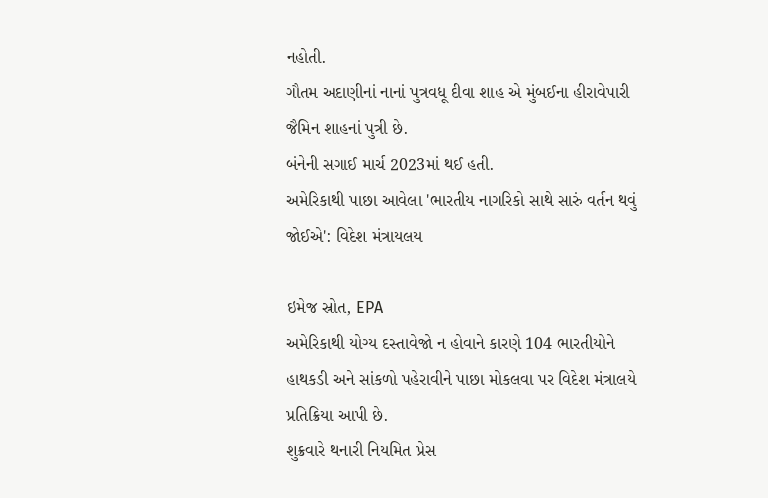નહોતી.
ગૌતમ અદાણીનાં નાનાં પુત્રવધૂ દીવા શાહ એ મુંબઈના હીરાવેપારી જૈમિન શાહનાં પુત્રી છે.
બંનેની સગાઈ માર્ચ 2023માં થઈ હતી.
અમેરિકાથી પાછા આવેલા 'ભારતીય નાગરિકો સાથે સારું વર્તન થવું જોઈએ': વિદેશ મંત્રાયલય

ઇમેજ સ્રોત, EPA
અમેરિકાથી યોગ્ય દસ્તાવેજો ન હોવાને કારણે 104 ભારતીયોને હાથકડી અને સાંકળો પહેરાવીને પાછા મોકલવા પર વિદેશ મંત્રાલયે પ્રતિક્રિયા આપી છે.
શુક્રવારે થનારી નિયમિત પ્રેસ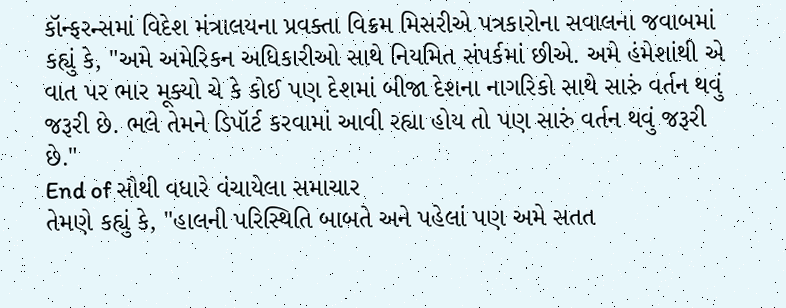કૉન્ફરન્સમાં વિદેશ મંત્રાલયના પ્રવક્તા વિક્રમ મિસરીએ પત્રકારોના સવાલના જવાબમાં કહ્યું કે, "અમે અમેરિકન અધિકારીઓ સાથે નિયમિત સંપર્કમાં છીએ. અમે હંમેશાંથી એ વાત પર ભાર મૂક્યો ચે કે કોઈ પણ દેશમાં બીજા દેશના નાગરિકો સાથે સારું વર્તન થવું જરૂરી છે. ભલે તેમને ડિપૉર્ટ કરવામાં આવી રહ્યા હોય તો પણ સારું વર્તન થવું જરૂરી છે."
End of સૌથી વધારે વંચાયેલા સમાચાર
તેમણે કહ્યું કે, "હાલની પરિસ્થિતિ બાબતે અને પહેલાં પણ અમે સતત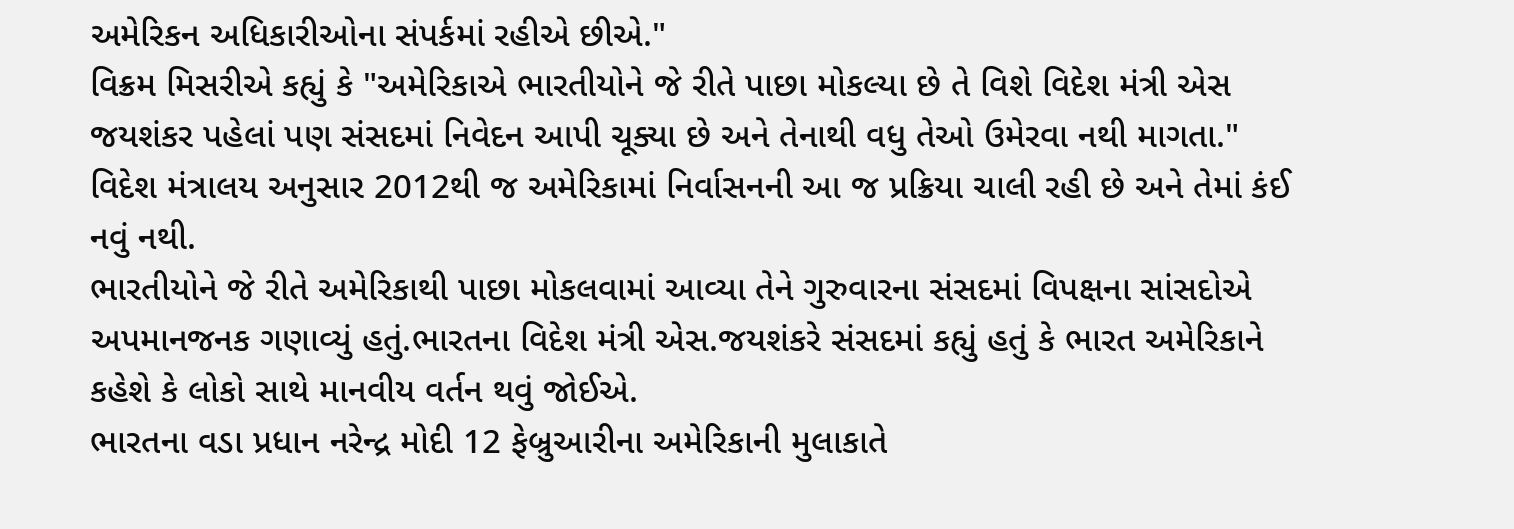અમેરિકન અધિકારીઓના સંપર્કમાં રહીએ છીએ."
વિક્રમ મિસરીએ કહ્યું કે "અમેરિકાએ ભારતીયોને જે રીતે પાછા મોકલ્યા છે તે વિશે વિદેશ મંત્રી એસ જયશંકર પહેલાં પણ સંસદમાં નિવેદન આપી ચૂક્યા છે અને તેનાથી વધુ તેઓ ઉમેરવા નથી માગતા."
વિદેશ મંત્રાલય અનુસાર 2012થી જ અમેરિકામાં નિર્વાસનની આ જ પ્રક્રિયા ચાલી રહી છે અને તેમાં કંઈ નવું નથી.
ભારતીયોને જે રીતે અમેરિકાથી પાછા મોકલવામાં આવ્યા તેને ગુરુવારના સંસદમાં વિપક્ષના સાંસદોએ અપમાનજનક ગણાવ્યું હતું.ભારતના વિદેશ મંત્રી એસ.જયશંકરે સંસદમાં કહ્યું હતું કે ભારત અમેરિકાને કહેશે કે લોકો સાથે માનવીય વર્તન થવું જોઈએ.
ભારતના વડા પ્રધાન નરેન્દ્ર મોદી 12 ફેબ્રુઆરીના અમેરિકાની મુલાકાતે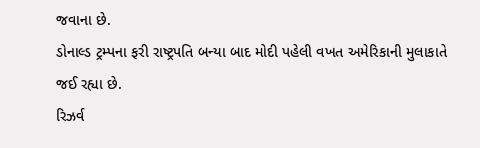જવાના છે.
ડોનાલ્ડ ટ્રમ્પના ફરી રાષ્ટ્રપતિ બન્યા બાદ મોદી પહેલી વખત અમેરિકાની મુલાકાતે જઈ રહ્યા છે.
રિઝર્વ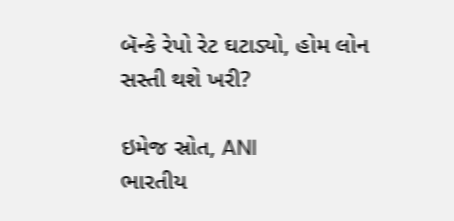બૅન્કે રેપો રેટ ઘટાડ્યો, હોમ લોન સસ્તી થશે ખરી?

ઇમેજ સ્રોત, ANI
ભારતીય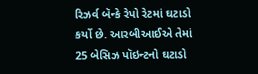રિઝર્વ બૅન્કે રેપો રેટમાં ઘટાડો કર્યો છે. આરબીઆઈએ તેમાં 25 બેસિઝ પૉઇન્ટનો ઘટાડો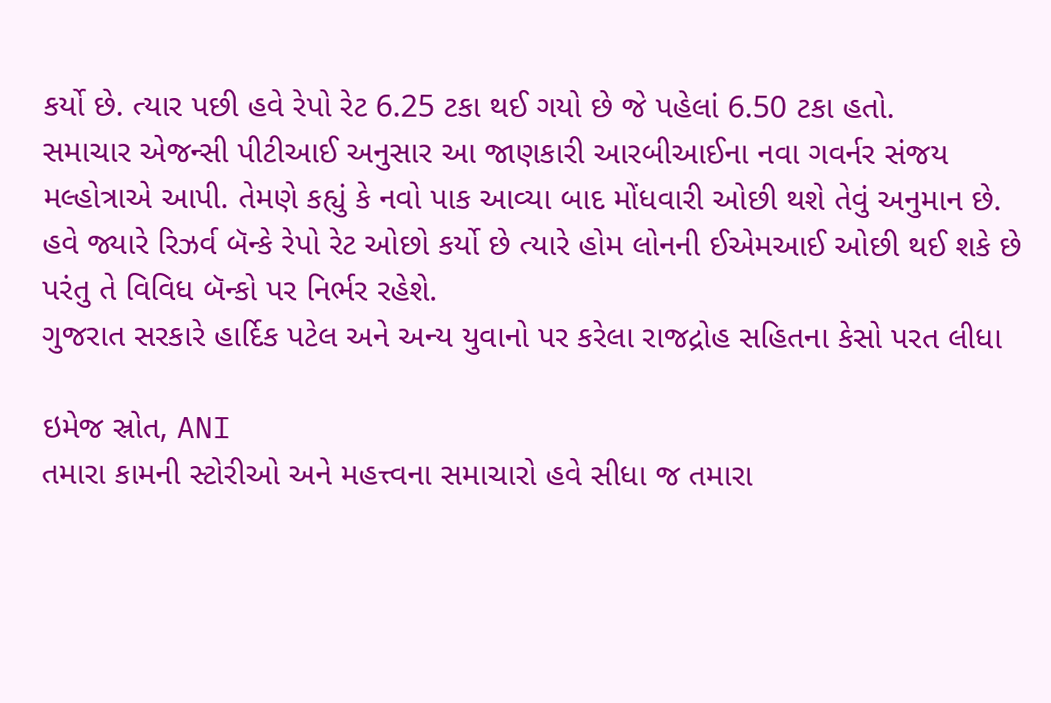કર્યો છે. ત્યાર પછી હવે રેપો રેટ 6.25 ટકા થઈ ગયો છે જે પહેલાં 6.50 ટકા હતો.
સમાચાર એજન્સી પીટીઆઈ અનુસાર આ જાણકારી આરબીઆઈના નવા ગવર્નર સંજય મલ્હોત્રાએ આપી. તેમણે કહ્યું કે નવો પાક આવ્યા બાદ મોંધવારી ઓછી થશે તેવું અનુમાન છે.
હવે જ્યારે રિઝર્વ બૅન્કે રેપો રેટ ઓછો કર્યો છે ત્યારે હોમ લોનની ઈએમઆઈ ઓછી થઈ શકે છે પરંતુ તે વિવિધ બૅન્કો પર નિર્ભર રહેશે.
ગુજરાત સરકારે હાર્દિક પટેલ અને અન્ય યુવાનો પર કરેલા રાજદ્રોહ સહિતના કેસો પરત લીધા

ઇમેજ સ્રોત, ANI
તમારા કામની સ્ટોરીઓ અને મહત્ત્વના સમાચારો હવે સીધા જ તમારા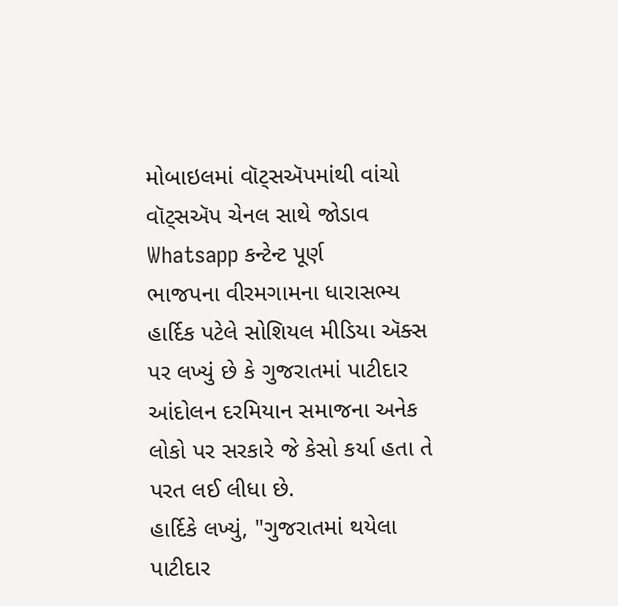મોબાઇલમાં વૉટ્સઍપમાંથી વાંચો
વૉટ્સઍપ ચેનલ સાથે જોડાવ
Whatsapp કન્ટેન્ટ પૂર્ણ
ભાજપના વીરમગામના ધારાસભ્ય હાર્દિક પટેલે સોશિયલ મીડિયા ઍક્સ પર લખ્યું છે કે ગુજરાતમાં પાટીદાર આંદોલન દરમિયાન સમાજના અનેક લોકો પર સરકારે જે કેસો કર્યા હતા તે પરત લઈ લીધા છે.
હાર્દિકે લખ્યું, "ગુજરાતમાં થયેલા પાટીદાર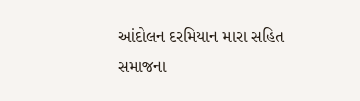આંદોલન દરમિયાન મારા સહિત સમાજના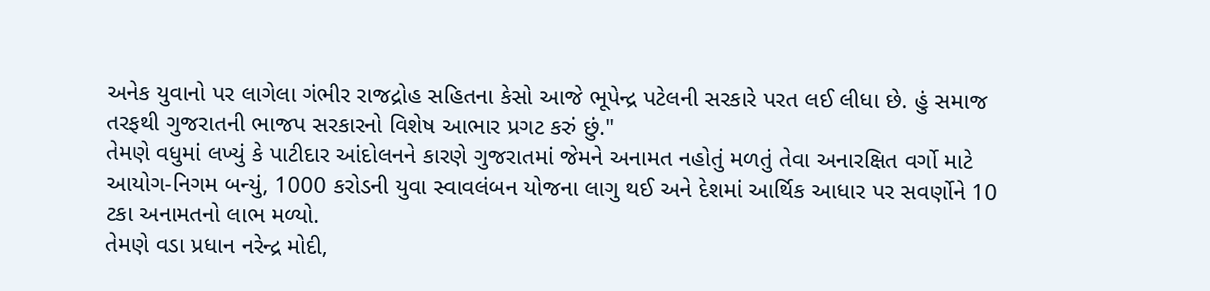અનેક યુવાનો પર લાગેલા ગંભીર રાજદ્રોહ સહિતના કેસો આજે ભૂપેન્દ્ર પટેલની સરકારે પરત લઈ લીધા છે. હું સમાજ તરફથી ગુજરાતની ભાજપ સરકારનો વિશેષ આભાર પ્રગટ કરું છું."
તેમણે વધુમાં લખ્યું કે પાટીદાર આંદોલનને કારણે ગુજરાતમાં જેમને અનામત નહોતું મળતું તેવા અનારક્ષિત વર્ગો માટે આયોગ-નિગમ બન્યું, 1000 કરોડની યુવા સ્વાવલંબન યોજના લાગુ થઈ અને દેશમાં આર્થિક આધાર પર સવર્ણોને 10 ટકા અનામતનો લાભ મળ્યો.
તેમણે વડા પ્રધાન નરેન્દ્ર મોદી,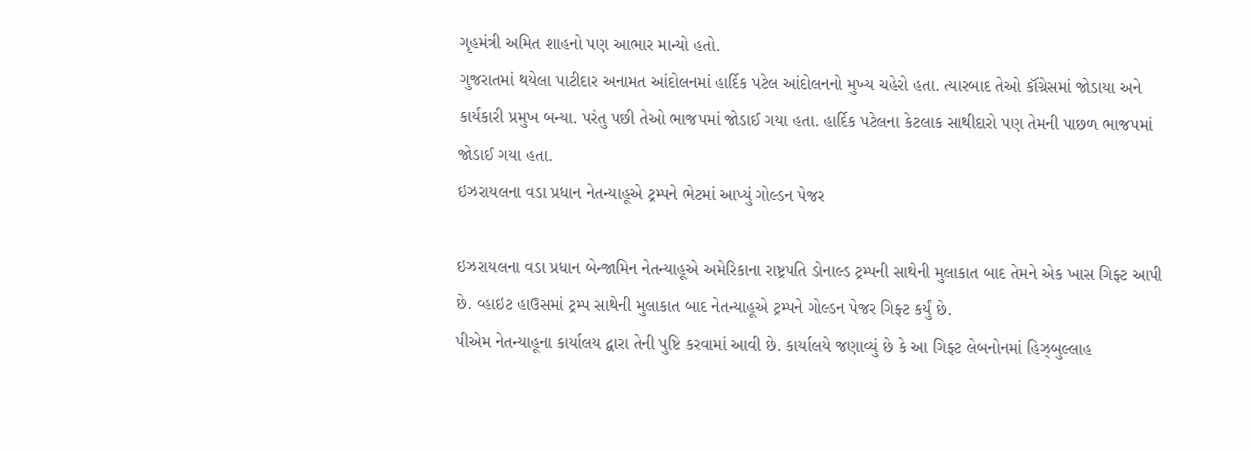ગૃહમંત્રી અમિત શાહનો પણ આભાર માન્યો હતો.
ગુજરાતમાં થયેલા પાટીદાર અનામત આંદોલનમાં હાર્દિક પટેલ આંદોલનનો મુખ્ય ચહેરો હતા. ત્યારબાદ તેઓ કૉંગ્રેસમાં જોડાયા અને કાર્યકારી પ્રમુખ બન્યા. પરંતુ પછી તેઓ ભાજપમાં જોડાઈ ગયા હતા. હાર્દિક પટેલના કેટલાક સાથીદારો પણ તેમની પાછળ ભાજપમાં જોડાઈ ગયા હતા.
ઇઝરાયલના વડા પ્રધાન નેતન્યાહૂએ ટ્રમ્પને ભેટમાં આપ્યું ગોલ્ડન પેજર

ઇઝરાયલના વડા પ્રધાન બેન્જામિન નેતન્યાહૂએ અમેરિકાના રાષ્ટ્રપતિ ડોનાલ્ડ ટ્રમ્પની સાથેની મુલાકાત બાદ તેમને એક ખાસ ગિફ્ટ આપી છે. વ્હાઇટ હાઉસમાં ટ્રમ્પ સાથેની મુલાકાત બાદ નેતન્યાહૂએ ટ્રમ્પને ગોલ્ડન પેજર ગિફ્ટ કર્યું છે.
પીએમ નેતન્યાહૂના કાર્યાલય દ્વારા તેની પુષ્ટિ કરવામાં આવી છે. કાર્યાલયે જણાવ્યું છે કે આ ગિફ્ટ લેબનોનમાં હિઝ્બુલ્લાહ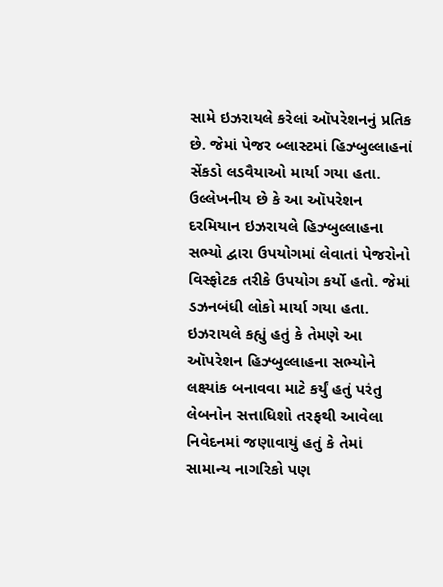સામે ઇઝરાયલે કરેલાં ઑપરેશનનું પ્રતિક છે. જેમાં પેજર બ્લાસ્ટમાં હિઝ્બુલ્લાહનાં સેંકડો લડવૈયાઓ માર્યા ગયા હતા.
ઉલ્લેખનીય છે કે આ ઑપરેશન દરમિયાન ઇઝરાયલે હિઝ્બુલ્લાહના સભ્યો દ્વારા ઉપયોગમાં લેવાતાં પેજરોનો વિસ્ફોટક તરીકે ઉપયોગ કર્યો હતો. જેમાં ડઝનબંધી લોકો માર્યા ગયા હતા. ઇઝરાયલે કહ્યું હતું કે તેમણે આ ઑપરેશન હિઝ્બુલ્લાહના સભ્યોને લક્ષ્યાંક બનાવવા માટે કર્યું હતું પરંતુ લેબનોન સત્તાધિશો તરફથી આવેલા નિવેદનમાં જણાવાયું હતું કે તેમાં સામાન્ય નાગરિકો પણ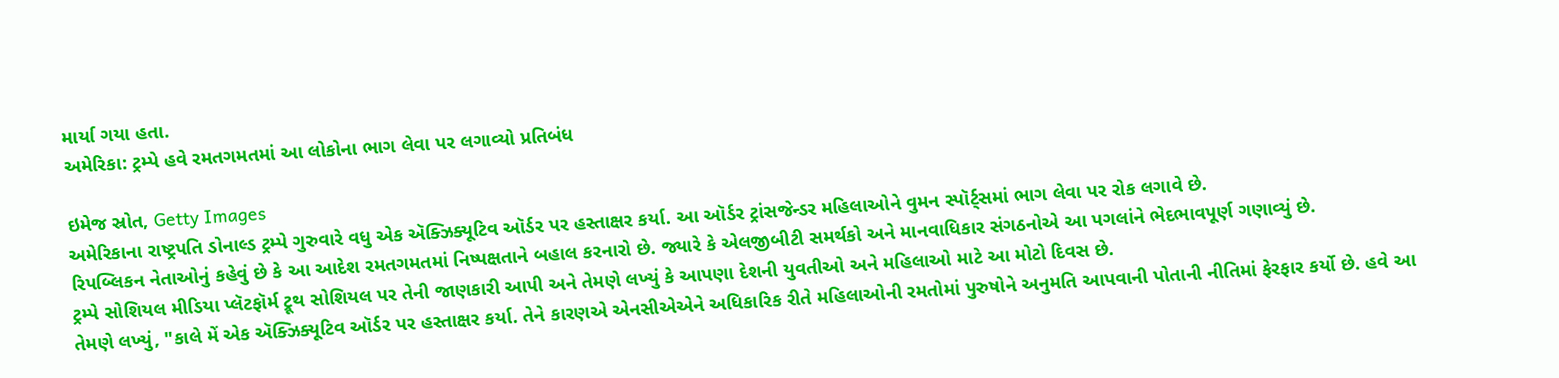માર્યા ગયા હતા.
અમેરિકા: ટ્રમ્પે હવે રમતગમતમાં આ લોકોના ભાગ લેવા પર લગાવ્યો પ્રતિબંધ

ઇમેજ સ્રોત, Getty Images
અમેરિકાના રાષ્ટ્રપતિ ડોનાલ્ડ ટ્રમ્પે ગુરુવારે વધુ એક ઍક્ઝિક્યૂટિવ ઑર્ડર પર હસ્તાક્ષર કર્યા. આ ઑર્ડર ટ્રાંસજેન્ડર મહિલાઓને વુમન સ્પૉર્ટ્સમાં ભાગ લેવા પર રોક લગાવે છે.
રિપબ્લિકન નેતાઓનું કહેવું છે કે આ આદેશ રમતગમતમાં નિષ્પક્ષતાને બહાલ કરનારો છે. જ્યારે કે એલજીબીટી સમર્થકો અને માનવાધિકાર સંગઠનોએ આ પગલાંને ભેદભાવપૂર્ણ ગણાવ્યું છે.
ટ્રમ્પે સોશિયલ મીડિયા પ્લૅટફૉર્મ ટ્રૂથ સોશિયલ પર તેની જાણકારી આપી અને તેમણે લખ્યું કે આપણા દેશની યુવતીઓ અને મહિલાઓ માટે આ મોટો દિવસ છે.
તેમણે લખ્યું, "કાલે મેં એક ઍક્ઝિક્યૂટિવ ઑર્ડર પર હસ્તાક્ષર કર્યા. તેને કારણએ એનસીએએને અધિકારિક રીતે મહિલાઓની રમતોમાં પુરુષોને અનુમતિ આપવાની પોતાની નીતિમાં ફેરફાર કર્યો છે. હવે આ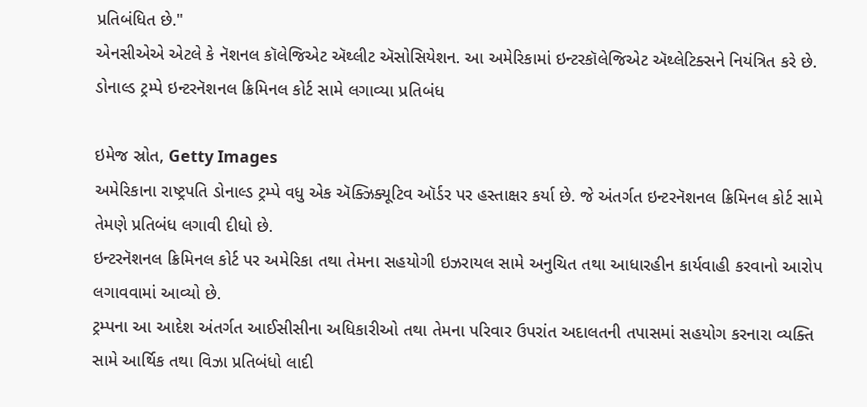પ્રતિબંધિત છે."
એનસીએએ એટલે કે નૅશનલ કૉલેજિએટ ઍથ્લીટ ઍસોસિયેશન. આ અમેરિકામાં ઇન્ટરકૉલેજિએટ ઍથ્લેટિક્સને નિયંત્રિત કરે છે.
ડોનાલ્ડ ટ્રમ્પે ઇન્ટરનૅશનલ ક્રિમિનલ કોર્ટ સામે લગાવ્યા પ્રતિબંધ

ઇમેજ સ્રોત, Getty Images
અમેરિકાના રાષ્ટ્રપતિ ડોનાલ્ડ ટ્રમ્પે વધુ એક ઍક્ઝિક્યૂટિવ ઑર્ડર પર હસ્તાક્ષર કર્યા છે. જે અંતર્ગત ઇન્ટરનૅશનલ ક્રિમિનલ કોર્ટ સામે તેમણે પ્રતિબંધ લગાવી દીધો છે.
ઇન્ટરનૅશનલ ક્રિમિનલ કોર્ટ પર અમેરિકા તથા તેમના સહયોગી ઇઝરાયલ સામે અનુચિત તથા આધારહીન કાર્યવાહી કરવાનો આરોપ લગાવવામાં આવ્યો છે.
ટ્રમ્પના આ આદેશ અંતર્ગત આઈસીસીના અધિકારીઓ તથા તેમના પરિવાર ઉપરાંત અદાલતની તપાસમાં સહયોગ કરનારા વ્યક્તિ સામે આર્થિક તથા વિઝા પ્રતિબંધો લાદી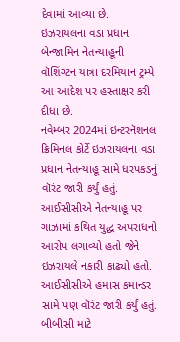દેવામાં આવ્યા છે.
ઇઝરાયલના વડા પ્રધાન બેન્જામિન નેતન્યાહૂની વૉશિંગ્ટન યાત્રા દરમિયાન ટ્રમ્પે આ આદેશ પર હસ્તાક્ષર કરી દીધા છે.
નવેમ્બર 2024માં ઇન્ટરનૅશનલ ક્રિમિનલ કોર્ટે ઇઝરાયલના વડા પ્રધાન નેતન્યાહૂ સામે ધરપકડનું વૉરંટ જારી કર્યું હતું.
આઈસીસીએ નેતન્યાહૂ પર ગાઝામાં કથિત યુદ્ધ અપરાધનો આરોપ લગાવ્યો હતો જેને ઇઝરાયલે નકારી કાઢ્યો હતો. આઈસીસીએ હમાસ કમાન્ડર સામે પણ વૉરંટ જારી કર્યું હતું.
બીબીસી માટે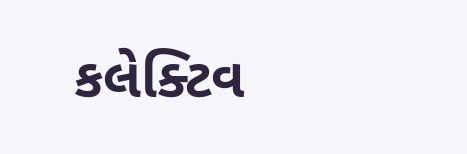કલેક્ટિવ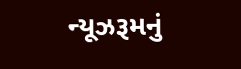ન્યૂઝરૂમનું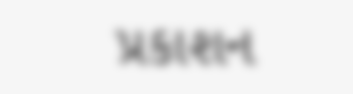પ્રકાશન